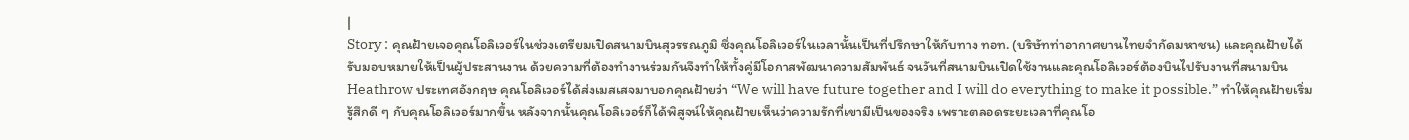|
Story : คุณฝ้ายเจอคุณโอลิเวอร์ในช่วงเตรียมเปิดสนามบินสุวรรณภูมิ ซึ่งคุณโอลิเวอร์ในเวลานั้นเป็นที่ปรึกษาให้กับทาง ทอท. (บริษัทท่าอากาศยานไทยจำกัดมหาชน) และคุณฝ้ายได้รับมอบหมายให้เป็นผู้ประสานงาน ด้วยความที่ต้องทำงานร่วมกันจึงทำให้ทั้งคู่มีโอกาสพัฒนาความสัมพันธ์ จนวันที่สนามบินเปิดใช้งานและคุณโอลิเวอร์ต้องบินไปรับงานที่สนามบิน Heathrow ประเทศอังกฤษ คุณโอลิเวอร์ได้ส่งเมสเสจมาบอกคุณฝ้ายว่า “We will have future together and I will do everything to make it possible.” ทำให้คุณฝ้ายเริ่มรู้สึกดี ๆ กับคุณโอลิเวอร์มากขึ้น หลังจากนั้นคุณโอลิเวอร์ก็ได้พิสูจน์ให้คุณฝ้ายเห็นว่าความรักที่เขามีเป็นของจริง เพราะตลอดระยะเวลาที่คุณโอ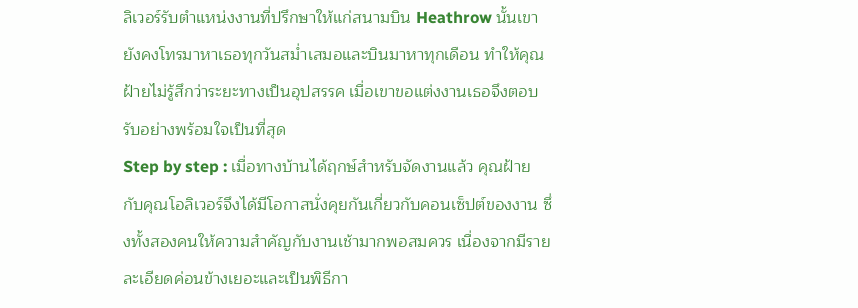ลิเวอร์รับตำแหน่งงานที่ปรึกษาให้แก่สนามบิน Heathrow นั้นเขายังคงโทรมาหาเธอทุกวันสม่ำเสมอและบินมาหาทุกเดือน ทำให้คุณฝ้ายไม่รู้สึกว่าระยะทางเป็นอุปสรรค เมื่อเขาขอแต่งงานเธอจึงตอบรับอย่างพร้อมใจเป็นที่สุด
Step by step : เมื่อทางบ้านได้ฤกษ์สำหรับจัดงานแล้ว คุณฝ้ายกับคุณโอลิเวอร์จึงได้มีโอกาสนั่งคุยกันเกี่ยวกับคอนเซ็ปต์ของงาน ซึ่งทั้งสองคนให้ความสำคัญกับงานเช้ามากพอสมควร เนื่องจากมีรายละเอียดค่อนข้างเยอะและเป็นพิธีกา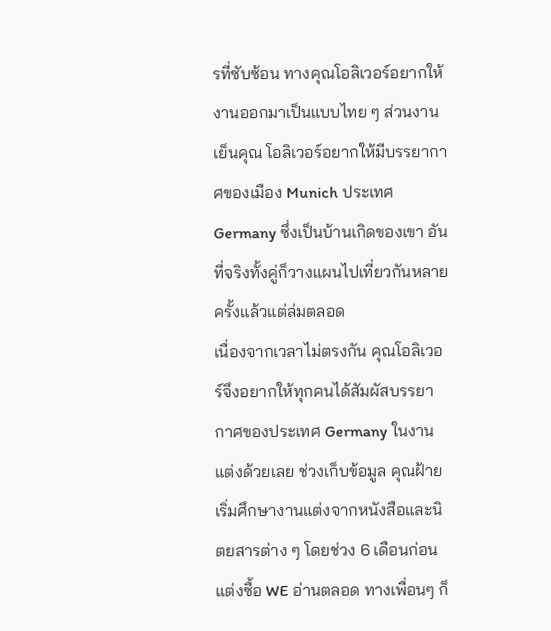รที่ซับซ้อน ทางคุณโอลิเวอร์อยากให้งานออกมาเป็นแบบไทย ๆ ส่วนงานเย็นคุณ โอลิเวอร์อยากให้มีบรรยากาศของเมือง Munich ประเทศ Germany ซึ่งเป็นบ้านเกิดของเขา อันที่จริงทั้งคู่ก็วางแผนไปเที่ยวกันหลายครั้งแล้วแต่ล่มตลอด
เนื่องจากเวลาไม่ตรงกัน คุณโอลิเวอร์จึงอยากให้ทุกคนได้สัมผัสบรรยากาศของประเทศ Germany ในงานแต่งด้วยเลย ช่วงเก็บข้อมูล คุณฝ้ายเริ่มศึกษางานแต่งจากหนังสือและนิตยสารต่าง ๆ โดยช่วง 6 เดือนก่อนแต่งซื้อ WE อ่านตลอด ทางเพื่อนๆ ก็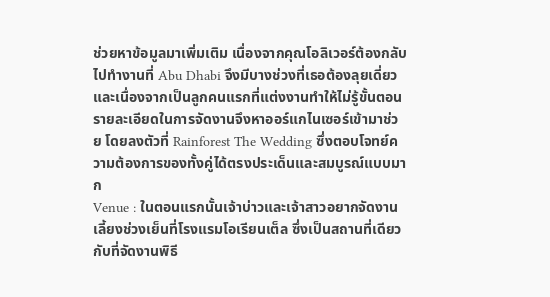ช่วยหาข้อมูลมาเพิ่มเติม เนื่องจากคุณโอลิเวอร์ต้องกลับไปทำงานที่ Abu Dhabi จึงมีบางช่วงที่เธอต้องลุยเดี่ยว และเนื่องจากเป็นลูกคนแรกที่แต่งงานทำให้ไม่รู้ขั้นตอนรายละเอียดในการจัดงานจึงหาออร์แกไนเซอร์เข้ามาช่วย โดยลงตัวที่ Rainforest The Wedding ซึ่งตอบโจทย์ความต้องการของทั้งคู่ได้ตรงประเด็นและสมบูรณ์แบบมาก
Venue : ในตอนแรกนั้นเจ้าบ่าวและเจ้าสาวอยากจัดงานเลี้ยงช่วงเย็นที่โรงแรมโอเรียนเต็ล ซึ่งเป็นสถานที่เดียวกับที่จัดงานพิธี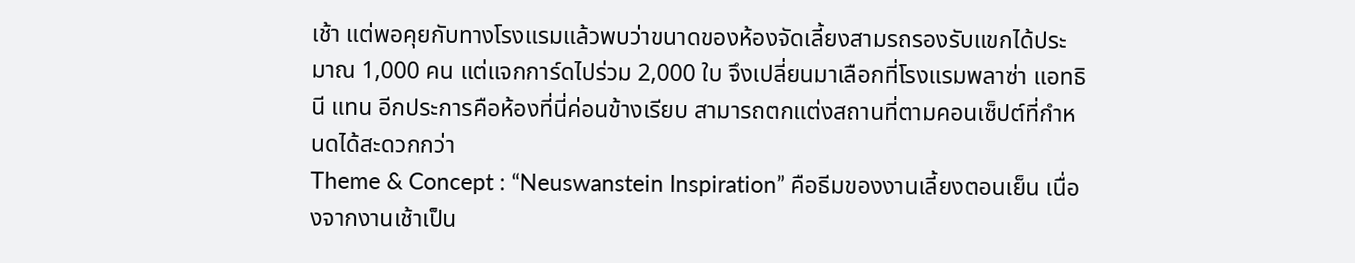เช้า แต่พอคุยกับทางโรงแรมแล้วพบว่าขนาดของห้องจัดเลี้ยงสามรถรองรับแขกได้ประมาณ 1,000 คน แต่แจกการ์ดไปร่วม 2,000 ใบ จึงเปลี่ยนมาเลือกที่โรงแรมพลาซ่า แอทธินี แทน อีกประการคือห้องที่นี่ค่อนข้างเรียบ สามารถตกแต่งสถานที่ตามคอนเซ็ปต์ที่กำหนดได้สะดวกกว่า
Theme & Concept : “Neuswanstein Inspiration” คือธีมของงานเลี้ยงตอนเย็น เนื่องจากงานเช้าเป็น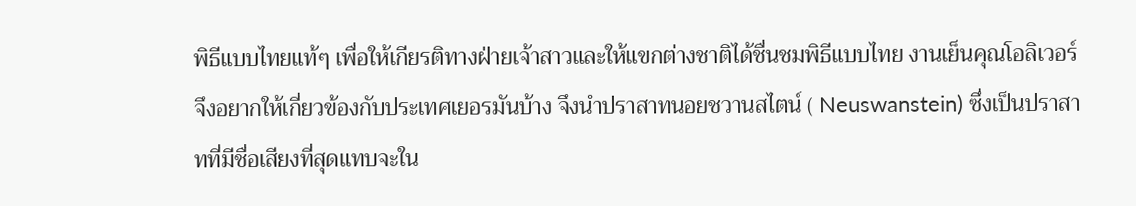พิธีแบบไทยแท้ๆ เพื่อให้เกียรติทางฝ่ายเจ้าสาวและให้แขกต่างชาติได้ชื่นชมพิธีแบบไทย งานเย็นคุณโอลิเวอร์จึงอยากให้เกี่ยวข้องกับประเทศเยอรมันบ้าง จึงนำปราสาทนอยชวานสไตน์ ( Neuswanstein) ซึ่งเป็นปราสาทที่มีชื่อเสียงที่สุดแทบจะใน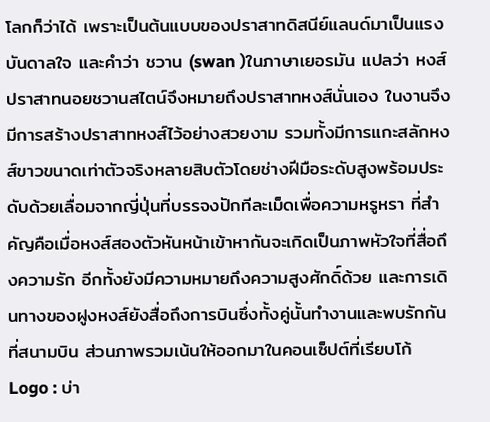โลกก็ว่าได้ เพราะเป็นต้นแบบของปราสาทดิสนีย์แลนด์มาเป็นแรงบันดาลใจ และคำว่า ชวาน (swan )ในภาษาเยอรมัน แปลว่า หงส์ ปราสาทนอยชวานสไตน์จึงหมายถึงปราสาทหงส์นั่นเอง ในงานจึงมีการสร้างปราสาทหงส์ไว้อย่างสวยงาม รวมทั้งมีการแกะสลักหงส์ขาวขนาดเท่าตัวจริงหลายสิบตัวโดยช่างฝีมือระดับสูงพร้อมประดับด้วยเลื่อมจากญี่ปุ่นที่บรรจงปักทีละเม็ดเพื่อความหรูหรา ที่สำคัญคือเมื่อหงส์สองตัวหันหน้าเข้าหากันจะเกิดเป็นภาพหัวใจที่สื่อถึงความรัก อีกทั้งยังมีความหมายถึงความสูงศักดิ์ด้วย และการเดินทางของฝูงหงส์ยังสื่อถึงการบินซึ่งทั้งคู่นั้นทำงานและพบรักกันที่สนามบิน ส่วนภาพรวมเน้นให้ออกมาในคอนเซ็ปต์ที่เรียบโก้
Logo : บ่า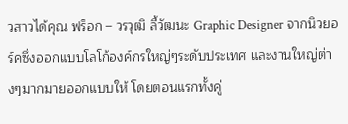วสาวได้คุณ ฟร็อก – วรวุฒิ ลี้วัฒนะ Graphic Designer จากนิวยอร์คซึ่งออกแบบโลโก้องค์กรใหญ่ๆระดับประเทศ และงานใหญ่ต่างๆมากมายออกแบบให้ โดยตอนแรกทั้งคู่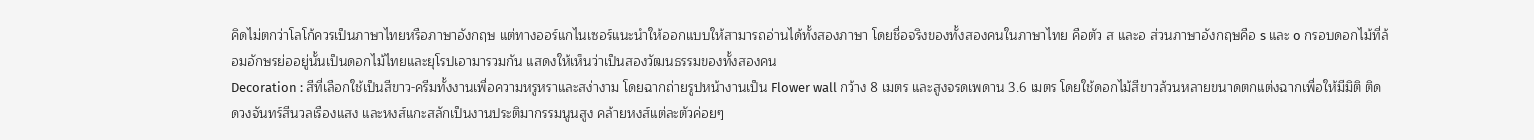คิดไม่ตกว่าโลโก้ควรเป็นภาษาไทยหรือภาษาอังกฤษ แต่ทางออร์แกไนเซอร์แนะนำให้ออกแบบให้สามารถอ่านได้ทั้งสองภาษา โดยชื่อจริงของทั้งสองคนในภาษาไทย คือตัว ส และอ ส่วนภาษาอังกฤษคือ s และ o กรอบดอกไม้ที่ล้อมอักษรย่ออยู่นั้นเป็นดอกไม้ไทยและยุโรปเอามารวมกัน แสดงให้เห็นว่าเป็นสองวัฒนธรรมของทั้งสองคน
Decoration : สีที่เลือกใช้เป็นสีขาว-ครีมทั้งงานเพื่อความหรูหราและสง่างาม โดยฉากถ่ายรูปหน้างานเป็น Flower wall กว้าง 8 เมตร และสูงจรดเพดาน 3.6 เมตร โดยใช้ดอกไม้สีขาวล้วนหลายขนาดตกแต่งฉากเพื่อให้มีมิติ ติดดวงจันทร์สีนวลเรืองแสง และหงส์แกะสลักเป็นงานประติมากรรมนูนสูง คล้ายหงส์แต่ละตัวค่อยๆ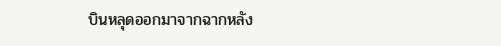บินหลุดออกมาจากฉากหลัง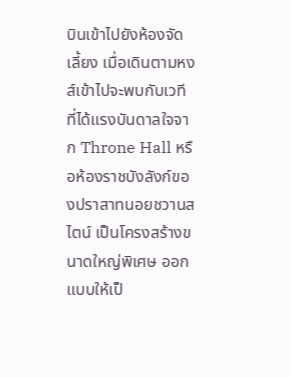บินเข้าไปยังห้องจัดเลี้ยง เมื่อเดินตามหงส์เข้าไปจะพบกับเวทีที่ได้แรงบันดาลใจจาก Throne Hall หรือห้องราชบังลังก์ของปราสาทนอยชวานสไตน์ เป็นโครงสร้างขนาดใหญ่พิเศษ ออกแบบให้เป็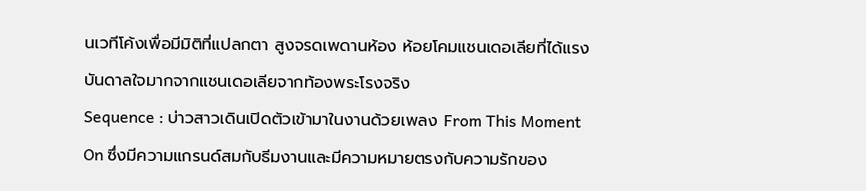นเวทีโค้งเพื่อมีมิติที่แปลกตา สูงจรดเพดานห้อง ห้อยโคมแชนเดอเลียที่ได้แรงบันดาลใจมากจากแชนเดอเลียจากท้องพระโรงจริง
Sequence : บ่าวสาวเดินเปิดตัวเข้ามาในงานด้วยเพลง From This Moment On ซึ่งมีความแกรนด์สมกับธีมงานและมีความหมายตรงกับความรักของ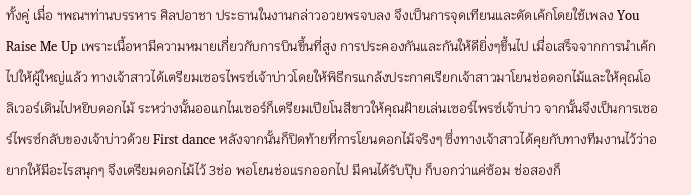ทั้งคู่ เมื่อ ฯพณฯท่านบรรหาร ศิลปอาชา ประธานในงานกล่าวอวยพรจบลง จึงเป็นการจุดเทียนและตัดเค้กโดยใช้เพลง You Raise Me Up เพราะเนื้อหามีความหมายเกี่ยวกับการบินขึ้นที่สูง การประคองกันและกันให้ดียิ่งๆขึ้นไป เมื่อเสร็จจากการนำเค้กไปให้ผู้ใหญ่แล้ว ทางเจ้าสาวได้เตรียมเซอรไพรซ์เจ้าบ่าวโดยให้พิธีกรแกล้งประกาศเรียกเจ้าสาวมาโยนช่อดอกไม้และให้คุณโอลิเวอร์เดินไปหยิบดอกไม้ ระหว่างนั้นออแกไนเซอร์ก็เตรียมเปียโนสีขาวให้คุณฝ้ายเล่นเซอร์ไพรซ์เจ้าบ่าว จากนั้นจึงเป็นการเซอร์ไพรซ์กลับของเจ้าบ่าวด้วย First dance หลังจากนั้นก็ปิดท้ายที่การโยนดอกไม้จริงๆ ซึ่งทางเจ้าสาวได้คุยกับทางทีมงานไว้ว่าอยากให้มีอะไรสนุกๆ จึงเตรียมดอกไม้ไว้ 3ช่อ พอโยนช่อแรกออกไป มีคนได้รับปุ๊บ ก็บอกว่าแค่ซ้อม ช่อสองก็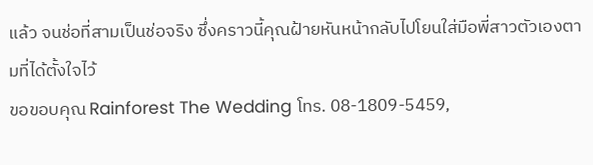แล้ว จนช่อที่สามเป็นช่อจริง ซึ่งคราวนี้คุณฝ้ายหันหน้ากลับไปโยนใส่มือพี่สาวตัวเองตามที่ได้ตั้งใจไว้
ขอขอบคุณ Rainforest The Wedding โทร. 08-1809-5459,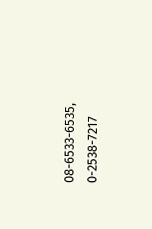08-6533-6535, 0-2538-7217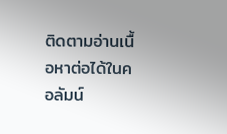ติดตามอ่านเนื้อหาต่อได้ในคอลัมน์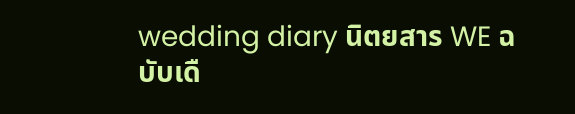wedding diary นิตยสาร WE ฉบับเดื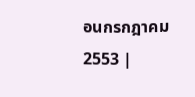อนกรกฎาคม 2553 |